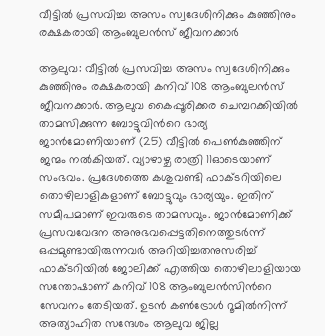വീട്ടിൽ പ്രസവിച്ച അസം സ്വദേശിനിക്കും കുഞ്ഞിനും രക്ഷകരായി ആംബുലൻസ് ജീവനക്കാർ

ആലുവ: വീട്ടിൽ പ്രസവിച്ച അസം സ്വദേശിനിക്കും കുഞ്ഞിനും രക്ഷകരായി കനിവ് 108 ആംബുലൻസ് ജീവനക്കാർ. ആലുവ കൈപ്പൂരിക്കര ചെമ്പറക്കിയിൽ താമസിക്കുന്ന ബോട്ടുവിന്‍റെ ഭാര്യ ജാൻമോണിയാണ് (25) വീട്ടിൽ പെൺകുഞ്ഞിന് ജന്മം നൽകിയത്. വ്യാഴാഴ്ച രാത്രി 11ഓടെയാണ് സംഭവം. പ്രദേശത്തെ കശുവണ്ടി ഫാക്ടറിയിലെ തൊഴിലാളികളാണ് ബോട്ടുവും ഭാര്യയും. ഇതിന് സമീപമാണ് ഇവരുടെ താമസവും. ജാൻമോണിക്ക് പ്രസവവേദന അനുഭവപ്പെട്ടതിനെത്തുടർന്ന് ഒപ്പമുണ്ടായിരുന്നവർ അറിയിച്ചതനുസരിച്ച് ഫാക്ടറിയിൽ ജോലിക്ക് എത്തിയ തൊഴിലാളിയായ സന്തോഷാണ് കനിവ് 108 ആംബുലൻസിന്‍റെ സേവനം തേടിയത്. ഉടൻ കൺട്രോൾ റൂമിൽനിന്ന് അത്യാഹിത സന്ദേശം ആലുവ ജില്ല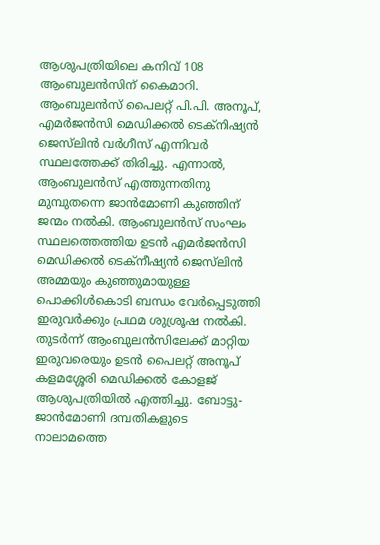ആശുപത്രിയിലെ കനിവ് 108 ആംബുലൻസിന് കൈമാറി. ആംബുലൻസ് പൈലറ്റ് പി.പി. അനൂപ്, എമർജൻസി മെഡിക്കൽ ടെക്നിഷ്യൻ ജെസ്‌ലിൻ വർഗീസ് എന്നിവർ സ്ഥലത്തേക്ക് തിരിച്ചു. എന്നാൽ, ആംബുലൻസ് എത്തുന്നതിനു മുമ്പുതന്നെ ജാൻമോണി കുഞ്ഞിന് ജന്മം നൽകി. ആംബുലൻസ് സംഘം സ്ഥലത്തെത്തിയ ഉടൻ എമർജൻസി മെഡിക്കൽ ടെക്നീഷ്യൻ ജെസ്‌ലിൻ അമ്മയും കുഞ്ഞുമായുള്ള പൊക്കിൾകൊടി ബന്ധം വേർപ്പെടുത്തി ഇരുവർക്കും പ്രഥമ ശുശ്രൂഷ നൽകി. തുടർന്ന് ആംബുലൻസിലേക്ക് മാറ്റിയ ഇരുവരെയും ഉടൻ പൈലറ്റ് അനൂപ് കളമശ്ശേരി മെഡിക്കൽ കോളജ് ആശുപത്രിയിൽ എത്തിച്ചു. ബോട്ടു-ജാൻമോണി ദമ്പതികളുടെ നാലാമത്തെ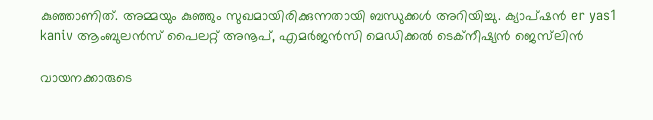കുഞ്ഞാണിത്. അമ്മയും കുഞ്ഞും സുഖമായിരിക്കുന്നതായി ബന്ധുക്കൾ അറിയിച്ചു. ക്യാപ്‌ഷൻ er yas1 kaniv ആംബുലൻസ് പൈലറ്റ് അനൂപ്, എമർജൻസി മെഡിക്കൽ ടെക്നീഷ്യൻ ജെസ്‌ലിൻ

വായനക്കാരുടെ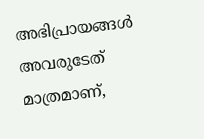അഭിപ്രായങ്ങള്‍ അവരുടേത് മാത്രമാണ്,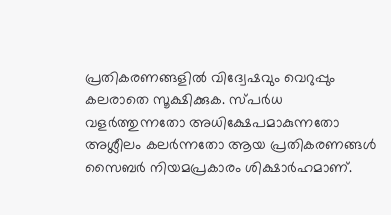പ്രതികരണങ്ങളിൽ വിദ്വേഷവും വെറുപ്പും കലരാതെ സൂക്ഷിക്കുക. സ്പർധ വളർത്തുന്നതോ അധിക്ഷേപമാകുന്നതോ അശ്ലീലം കലർന്നതോ ആയ പ്രതികരണങ്ങൾ സൈബർ നിയമപ്രകാരം ശിക്ഷാർഹമാണ്.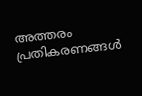അത്തരം പ്രതികരണങ്ങൾ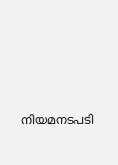നിയമനടപടി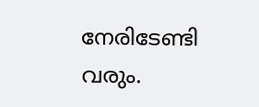നേരിടേണ്ടി വരും.